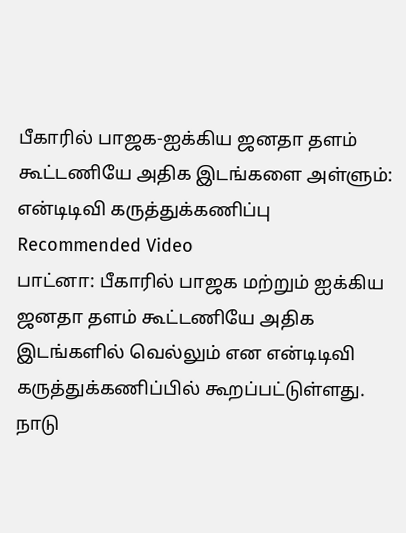பீகாரில் பாஜக-ஐக்கிய ஜனதா தளம் கூட்டணியே அதிக இடங்களை அள்ளும்: என்டிடிவி கருத்துக்கணிப்பு
Recommended Video
பாட்னா: பீகாரில் பாஜக மற்றும் ஐக்கிய ஜனதா தளம் கூட்டணியே அதிக இடங்களில் வெல்லும் என என்டிடிவி கருத்துக்கணிப்பில் கூறப்பட்டுள்ளது.
நாடு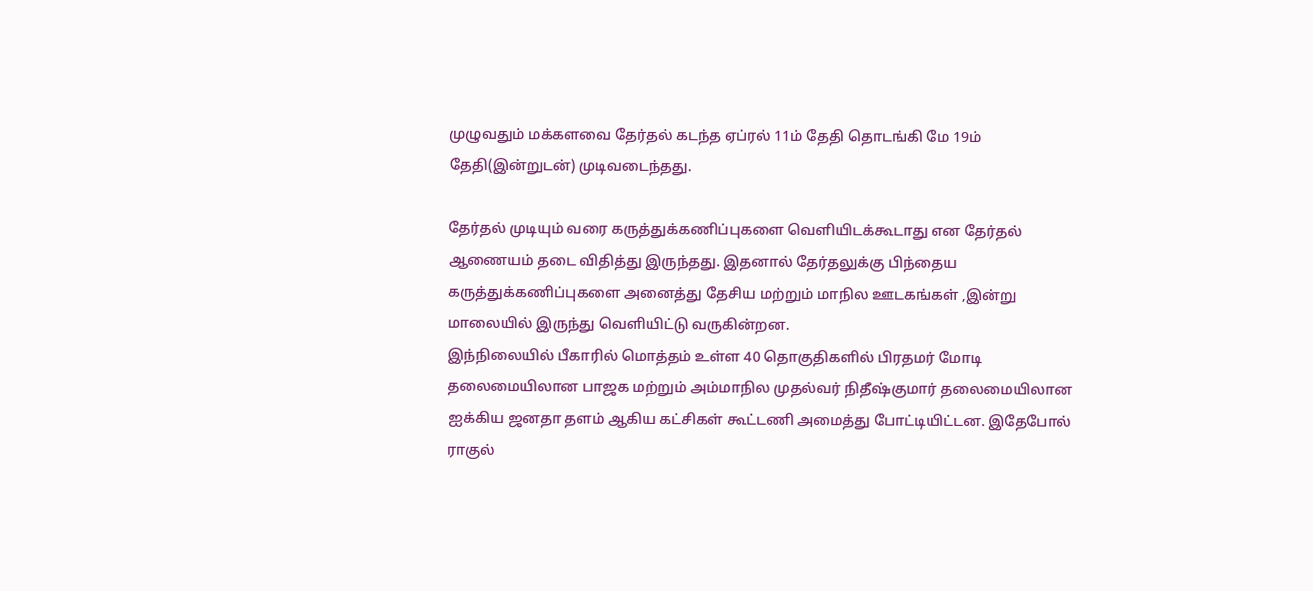முழுவதும் மக்களவை தேர்தல் கடந்த ஏப்ரல் 11ம் தேதி தொடங்கி மே 19ம் தேதி(இன்றுடன்) முடிவடைந்தது.

தேர்தல் முடியும் வரை கருத்துக்கணிப்புகளை வெளியிடக்கூடாது என தேர்தல் ஆணையம் தடை விதித்து இருந்தது. இதனால் தேர்தலுக்கு பிந்தைய கருத்துக்கணிப்புகளை அனைத்து தேசிய மற்றும் மாநில ஊடகங்கள் ,இன்று மாலையில் இருந்து வெளியிட்டு வருகின்றன.
இந்நிலையில் பீகாரில் மொத்தம் உள்ள 40 தொகுதிகளில் பிரதமர் மோடி தலைமையிலான பாஜக மற்றும் அம்மாநில முதல்வர் நிதீஷ்குமார் தலைமையிலான ஐக்கிய ஜனதா தளம் ஆகிய கட்சிகள் கூட்டணி அமைத்து போட்டியிட்டன. இதேபோல் ராகுல்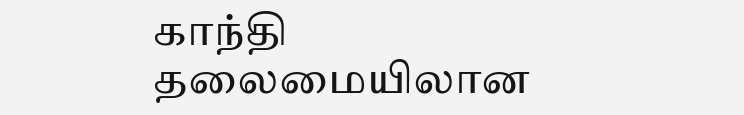காந்தி தலைமையிலான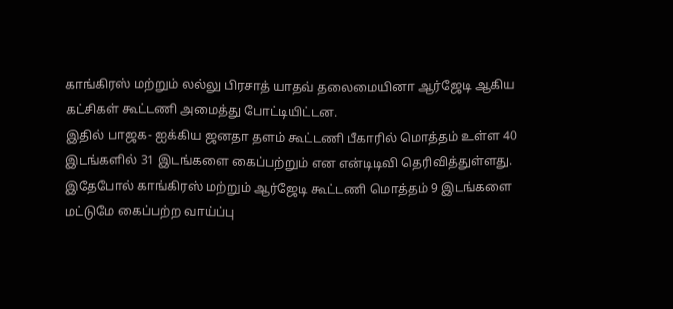காங்கிரஸ் மற்றும் லல்லு பிரசாத் யாதவ் தலைமையினா ஆர்ஜேடி ஆகிய கட்சிகள் கூட்டணி அமைத்து போட்டியிட்டன.
இதில் பாஜக- ஐக்கிய ஜனதா தளம் கூட்டணி பீகாரில் மொத்தம் உள்ள 40 இடங்களில் 31 இடங்களை கைப்பற்றும் என என்டிடிவி தெரிவித்துள்ளது.
இதேபோல் காங்கிரஸ் மற்றும் ஆர்ஜேடி கூட்டணி மொத்தம் 9 இடங்களை மட்டுமே கைப்பற்ற வாய்ப்பு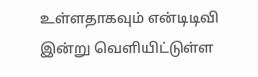உள்ளதாகவும் என்டிடிவி இன்று வெளியிட்டுள்ள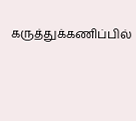கருத்துக்கணிப்பில்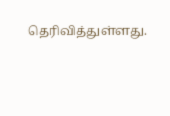தெரிவித்துள்ளது.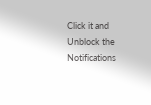Click it and Unblock the Notifications